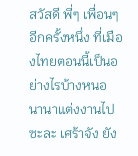สวัสดี พี่ๆ เพื่อนๆ อีกครั้งหนึ่ง ที่เมืองไทยตอนนี้เป็นอย่างไรบ้างหนอ
นานาแต่งงานไปซะละ เศร้าจัง ยัง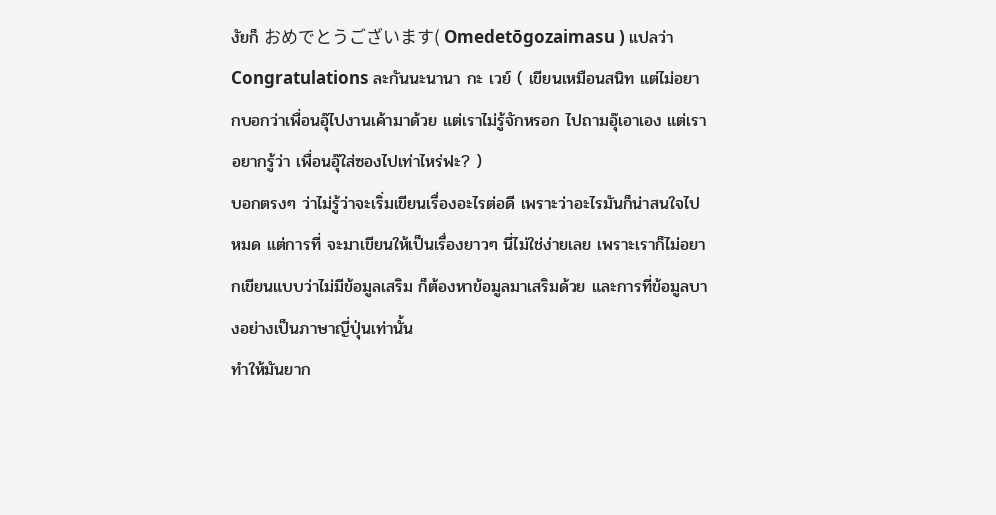งัยก็ おめでとうございます( Omedetōgozaimasu ) แปลว่า Congratulations ละกันนะนานา กะ เวย์ ( เขียนเหมือนสนิท แต่ไม่อยากบอกว่าเพื่อนอุ๊ไปงานเค้ามาด้วย แต่เราไม่รู้จักหรอก ไปถามอุ๊เอาเอง แต่เราอยากรู้ว่า เพื่อนอุ๊ใส่ซองไปเท่าไหร่ฟะ? )
บอกตรงๆ ว่าไม่รู้ว่าจะเริ่มเขียนเรื่องอะไรต่อดี เพราะว่าอะไรมันก็น่าสนใจไปหมด แต่การที่ จะมาเขียนให้เป็นเรื่องยาวๆ นี่ไม่ใช่ง่ายเลย เพราะเราก็ไม่อยากเขียนแบบว่าไม่มีข้อมูลเสริม ก็ต้องหาข้อมูลมาเสริมด้วย และการที่ข้อมูลบางอย่างเป็นภาษาญี่ปุ่นเท่านั้น
ทำให้มันยาก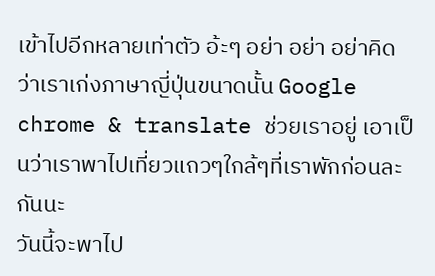เข้าไปอีกหลายเท่าตัว อ้ะๆ อย่า อย่า อย่าคิดว่าเราเก่งภาษาญี่ปุ่นขนาดนั้น Google chrome & translate ช่วยเราอยู่ เอาเป็นว่าเราพาไปเที่ยวแถวๆใกล้ๆที่เราพักก่อนละกันนะ
วันนี้จะพาไป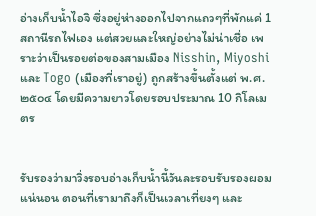อ่างเก็บน้ำไอจิ ซึ่งอยู่ห่างออกไปจากแถวๆที่พักแค่ 1 สถานีรถไฟเอง แต่สวยและใหญ่อย่างไม่น่าเชื่อ เพราะว่าเป็นรอยต่อของสามเมือง Nisshin, Miyoshi และ Togo (เมืองที่เราอยู่) ถูกสร้างขึ้นตั้งแต่ พ.ศ. ๒๕๐๔ โดยมีความยาวโดยรอบประมาณ 10 กิโลเมตร


รับรองว่ามาวิ่งรอบอ่างเก็บน้ำนี้วันละรอบรับรองผอมแน่นอน ตอนที่เรามาถึงก็เป็นเวลาเที่ยงๆ และ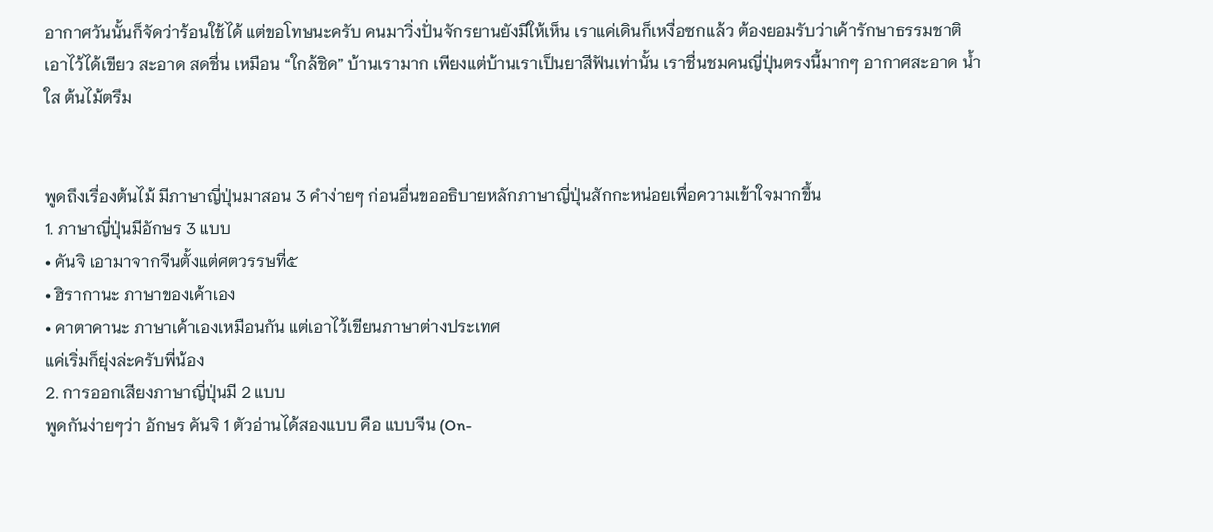อากาศวันนั้นก็จัดว่าร้อนใช้ได้ แต่ขอโทษนะครับ คนมาวิ่งปั่นจักรยานยังมีให้เห็น เราแค่เดินก็เหงื่อซกแล้ว ต้องยอมรับว่าเค้ารักษาธรรมชาติเอาไว้ได้เขียว สะอาด สดชื่น เหมือน “ใกล้ชิด” บ้านเรามาก เพียงแต่บ้านเราเป็นยาสีฟันเท่านั้น เราชื่นชมคนญี่ปุ่นตรงนี้มากๆ อากาศสะอาด น้ำใส ต้นไม้ตรึม


พูดถึงเรื่องต้นไม้ มีภาษาญี่ปุ่นมาสอน 3 คำง่ายๆ ก่อนอื่นขออธิบายหลักภาษาญี่ปุ่นสักกะหน่อยเพื่อความเข้าใจมากขึ้น
1. ภาษาญี่ปุ่นมีอักษร 3 แบบ
• คันจิ เอามาจากจีนตั้งแต่ศตวรรษที่๕
• ฮิรากานะ ภาษาของเค้าเอง
• คาตาคานะ ภาษาเค้าเองเหมือนกัน แต่เอาไว้เขียนภาษาต่างประเทศ
แค่เริ่มก็ยุ่งล่ะครับพี่น้อง
2. การออกเสียงภาษาญี่ปุ่นมี 2 แบบ
พูดกันง่ายๆว่า อักษร คันจิ 1 ตัวอ่านได้สองแบบ คือ แบบจีน (On-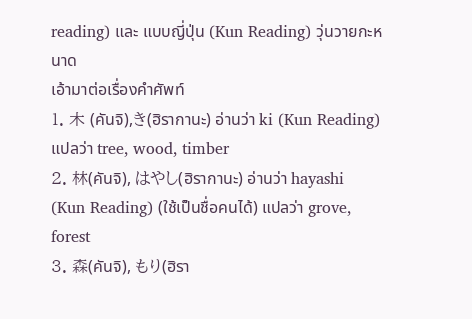reading) และ แบบญี่ปุ่น (Kun Reading) วุ่นวายกะหนาด
เอ้ามาต่อเรื่องคำศัพท์
1. 木 (คันจิ),き(ฮิรากานะ) อ่านว่า ki (Kun Reading) แปลว่า tree, wood, timber
2. 林(คันจิ), はやし(ฮิรากานะ) อ่านว่า hayashi (Kun Reading) (ใช้เป็นชื่อคนได้) แปลว่า grove, forest
3. 森(คันจิ), もり(ฮิรา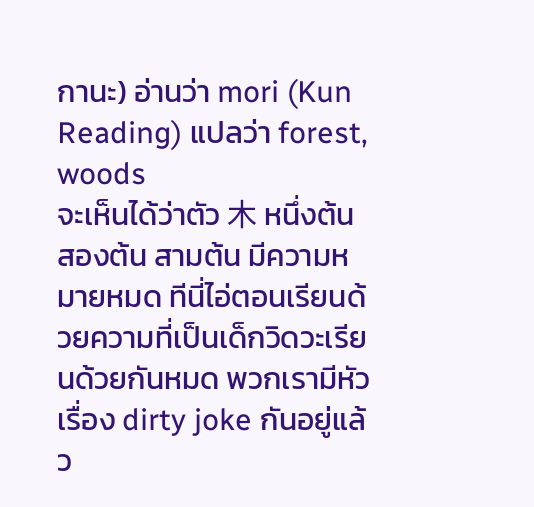กานะ) อ่านว่า mori (Kun Reading) แปลว่า forest, woods
จะเห็นได้ว่าตัว 木 หนึ่งต้น สองต้น สามต้น มีความหมายหมด ทีนี่ไอ่ตอนเรียนด้วยความที่เป็นเด็กวิดวะเรียนด้วยกันหมด พวกเรามีหัวเรื่อง dirty joke กันอยู่แล้ว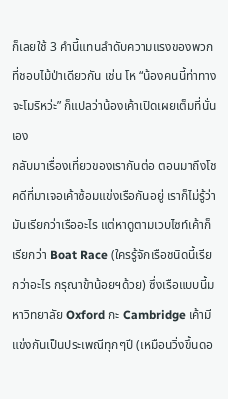ก็เลยใช้ 3 คำนี้แทนลำดับความแรงของพวกที่ชอบไม้ป่าเดียวกัน เช่น โห “น้องคนนี้ท่าทางจะโมริหว่ะ” ก็แปลว่าน้องเค้าเปิดเผยเต็มที่นั่นเอง
กลับมาเรื่องเที่ยวของเรากันต่อ ตอนมาถึงโชคดีที่มาเจอเค้าซ้อมแข่งเรือกันอยู่ เราก็ไม่รู้ว่ามันเรียกว่าเรืออะไร แต่หาดูตามเวบไซท์เค้าก็เรียกว่า Boat Race (ใครรู้จักเรือชนิดนี้เรียกว่าอะไร กรุณาข้าน้อยฯด้วย) ซึ่งเรือแบบนี้มหาวิทยาลัย Oxford กะ Cambridge เค้ามีแข่งกันเป็นประเพณีทุกๆปี (เหมือนวิ่งขึ้นดอ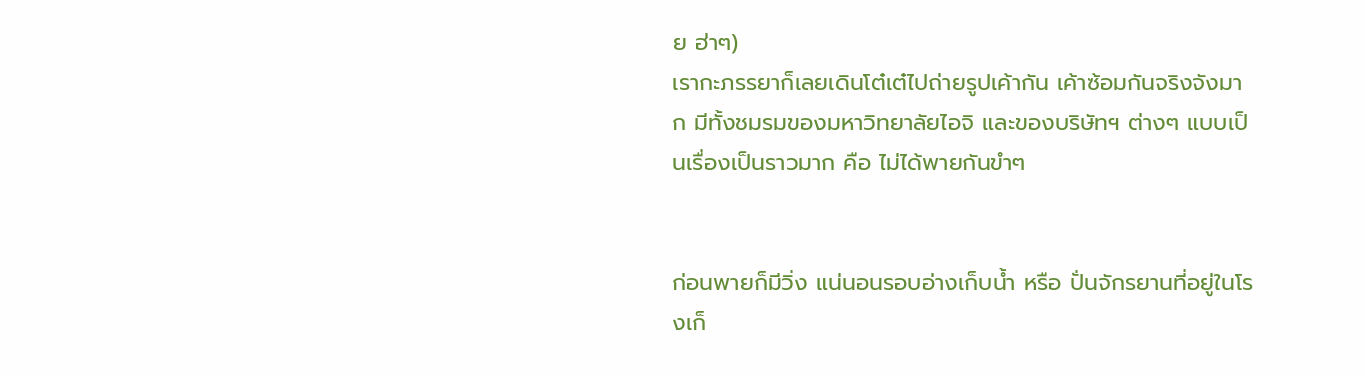ย ฮ่าๆ)
เรากะภรรยาก็เลยเดินโต๋เต๋ไปถ่ายรูปเค้ากัน เค้าซ้อมกันจริงจังมาก มีทั้งชมรมของมหาวิทยาลัยไอจิ และของบริษัทฯ ต่างๆ แบบเป็นเรื่องเป็นราวมาก คือ ไม่ได้พายกันขำๆ


ก่อนพายก็มีวิ่ง แน่นอนรอบอ่างเก็บน้ำ หรือ ปั่นจักรยานที่อยู่ในโรงเก็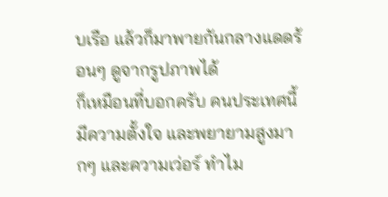บเรือ แล้วก็มาพายกันกลางแดดร้อนๆ ดูจากรูปภาพได้
ก็เหมือนที่บอกครับ คนประเทศนี้มีความตั้งใจ และพยายามสูงมากๆ และความเว่อร์ ทำไม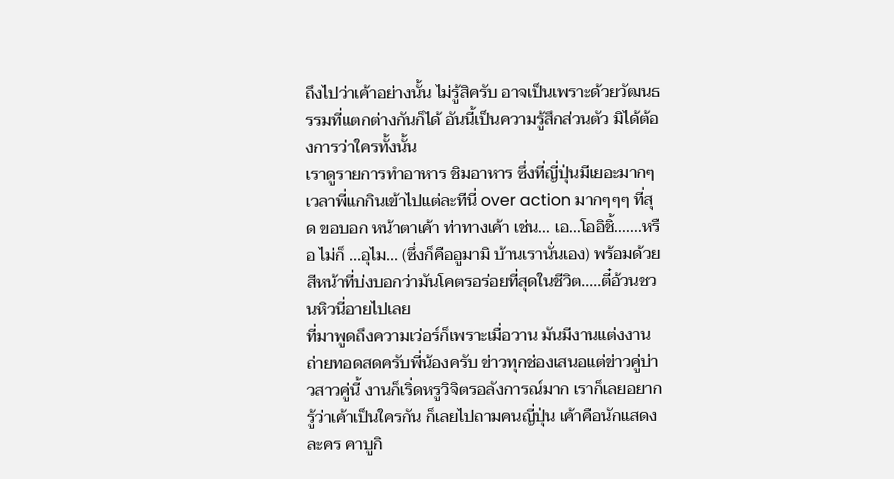ถึงไปว่าเค้าอย่างนั้น ไม่รู้สิครับ อาจเป็นเพราะด้วยวัฒนธรรมที่แตกต่างกันก็ได้ อันนี้เป็นความรู้สึกส่วนตัว มิได้ต้องการว่าใครทั้งนั้น
เราดูรายการทำอาหาร ชิมอาหาร ซึ่งที่ญี่ปุ่นมีเยอะมากๆ เวลาพี่แกกินเข้าไปแต่ละทีนี่ over action มากๆๆๆ ที่สุด ขอบอก หน้าตาเค้า ท่าทางเค้า เช่น... เอ...โออิชิ้.......หรือ ไม่ก็ ...อุไม... (ซึ่งก็คืออูมามิ บ้านเรานั่นเอง) พร้อมด้วยสีหน้าที่บ่งบอกว่ามันโคตรอร่อยที่สุดในชีวิต.....ตี๋อ้วนชวนหิวนี่อายไปเลย
ที่มาพูดถึงความเว่อร์ก็เพราะเมื่อวาน มันมีงานแต่งงานถ่ายทอดสดครับพี่น้องครับ ข่าวทุกช่องเสนอแต่ข่าวคู่บ่าวสาวคู่นี้ งานก็เริ่ดหรูวิจิตรอลังการณ์มาก เราก็เลยอยากรู้ว่าเค้าเป็นใครกัน ก็เลยไปถามคนญี่ปุ่น เค้าคือนักแสดงละคร คาบูกิ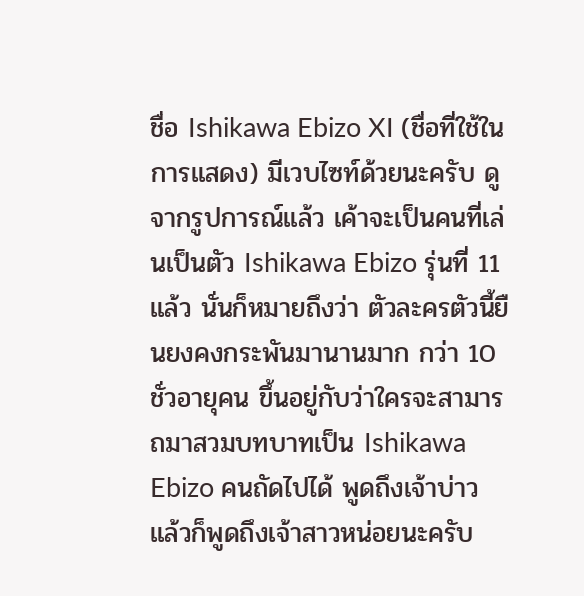ชื่อ Ishikawa Ebizo XI (ชื่อที่ใช้ในการแสดง) มีเวบไซท์ด้วยนะครับ ดูจากรูปการณ์แล้ว เค้าจะเป็นคนที่เล่นเป็นตัว Ishikawa Ebizo รุ่นที่ 11 แล้ว นั่นก็หมายถึงว่า ตัวละครตัวนี้ยืนยงคงกระพันมานานมาก กว่า 10 ชั่วอายุคน ขึ้นอยู่กับว่าใครจะสามารถมาสวมบทบาทเป็น Ishikawa Ebizo คนถัดไปได้ พูดถึงเจ้าบ่าว แล้วก็พูดถึงเจ้าสาวหน่อยนะครับ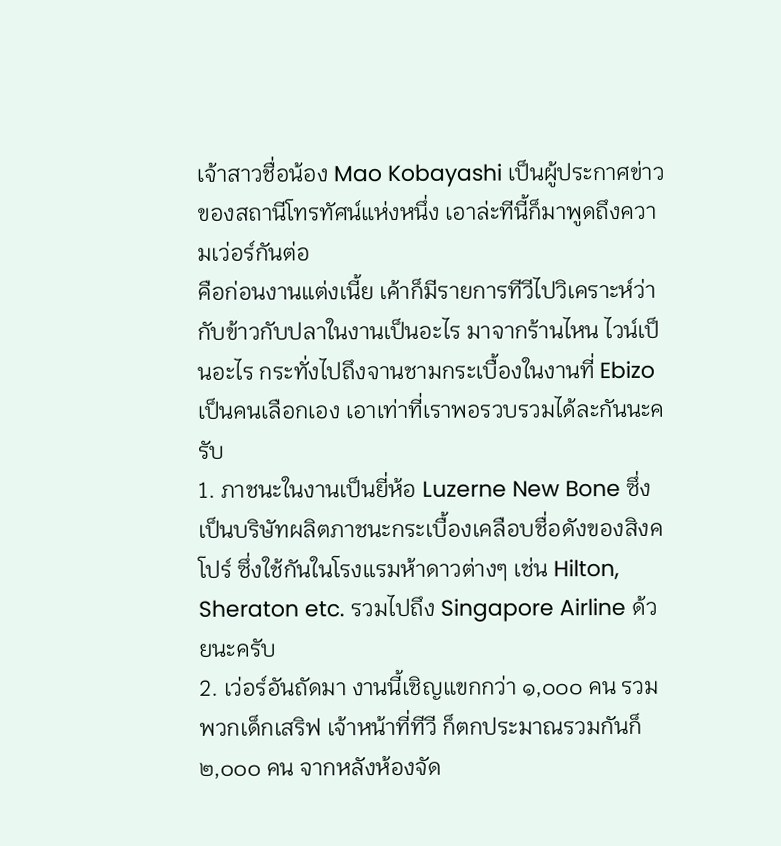เจ้าสาวชื่อน้อง Mao Kobayashi เป็นผู้ประกาศข่าวของสถานีโทรทัศน์แห่งหนึ่ง เอาล่ะทีนี้ก็มาพูดถึงความเว่อร์กันต่อ
คือก่อนงานแต่งเนี้ย เค้าก็มีรายการทีวีไปวิเคราะห์ว่า กับข้าวกับปลาในงานเป็นอะไร มาจากร้านไหน ไวน์เป็นอะไร กระทั่งไปถึงจานชามกระเบื้องในงานที่ Ebizo เป็นคนเลือกเอง เอาเท่าที่เราพอรวบรวมได้ละกันนะครับ
1. ภาชนะในงานเป็นยี่ห้อ Luzerne New Bone ซึ่งเป็นบริษัทผลิตภาชนะกระเบื้องเคลือบชื่อดังของสิงคโปร์ ซึ่งใช้กันในโรงแรมห้าดาวต่างๆ เช่น Hilton, Sheraton etc. รวมไปถึง Singapore Airline ด้วยนะครับ
2. เว่อร์อันถัดมา งานนี้เชิญแขกกว่า ๑,๐๐๐ คน รวมพวกเด็กเสริฟ เจ้าหน้าที่ทีวี ก็ตกประมาณรวมกันก็ ๒,๐๐๐ คน จากหลังห้องจัด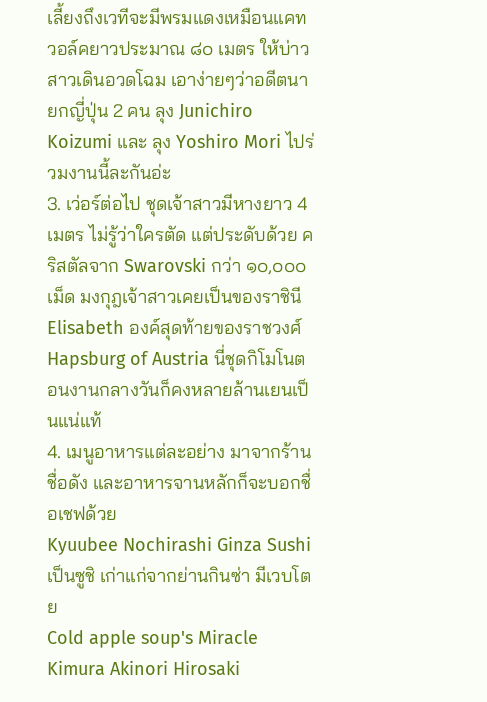เลี้ยงถึงเวทีจะมีพรมแดงเหมือนแคทวอล์คยาวประมาณ ๘๐ เมตร ให้บ่าวสาวเดินอวดโฉม เอาง่ายๆว่าอดีตนายกญี่ปุ่น 2 คน ลุง Junichiro Koizumi และ ลุง Yoshiro Mori ไปร่วมงานนี้ละกันอ่ะ
3. เว่อร์ต่อไป ชุดเจ้าสาวมีหางยาว 4 เมตร ไม่รู้ว่าใครตัด แต่ประดับด้วย คริสตัลจาก Swarovski กว่า ๑๐,๐๐๐ เม็ด มงกุฎเจ้าสาวเคยเป็นของราชินี Elisabeth องค์สุดท้ายของราชวงศ์ Hapsburg of Austria นี่ชุดกิโมโนตอนงานกลางวันก็คงหลายล้านเยนเป็นแน่แท้
4. เมนูอาหารแต่ละอย่าง มาจากร้านชื่อดัง และอาหารจานหลักก็จะบอกชื่อเชฟด้วย
Kyuubee Nochirashi Ginza Sushi เป็นซูชิ เก่าแก่จากย่านกินซ่า มีเวบโตย
Cold apple soup's Miracle Kimura Akinori Hirosaki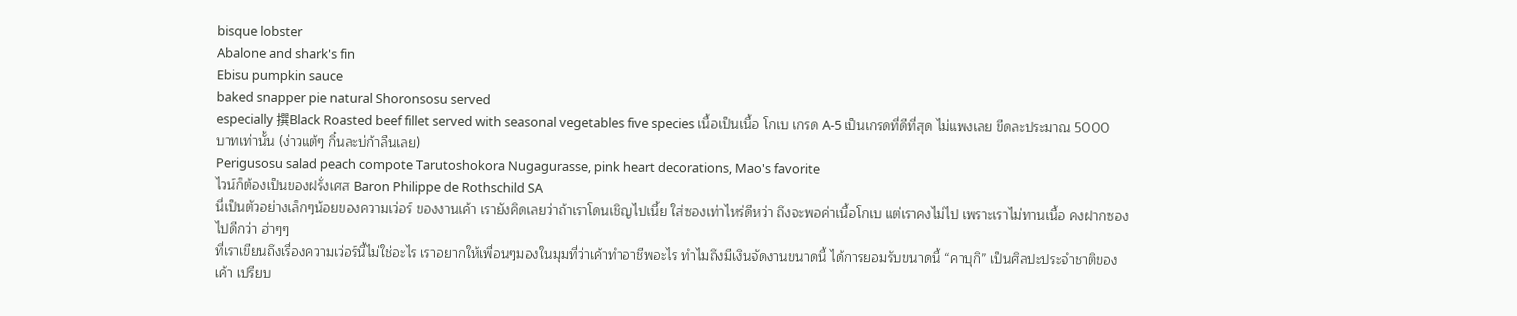bisque lobster
Abalone and shark's fin
Ebisu pumpkin sauce
baked snapper pie natural Shoronsosu served
especially 撰Black Roasted beef fillet served with seasonal vegetables five species เนื้อเป็นเนื้อ โกเบ เกรด A-5 เป็นเกรดที่ดีที่สุด ไม่แพงเลย ขีดละประมาณ 5000 บาทเท่านั้น (ง่าวแต้ๆ กิ๋นละบ่ก้าลืนเลย)
Perigusosu salad peach compote Tarutoshokora Nugagurasse, pink heart decorations, Mao's favorite
ไวน์ก็ต้องเป็นของฝรั่งเศส Baron Philippe de Rothschild SA
นี่เป็นตัวอย่างเล็กๆน้อยของความเว่อร์ ของงานเค้า เรายังคิดเลยว่าถ้าเราโดนเชิญไปเนี้ย ใส่ซองเท่าไหร่ดีหว่า ถึงจะพอค่าเนื้อโกเบ แต่เราคงไม่ไป เพราะเราไม่ทานเนื้อ คงฝากซองไปดีกว่า ฮ่าๆๆ
ที่เราเขียนถึงเรื่องความเว่อร์นี้ไม่ใช่อะไร เราอยากให้เพื่อนๆมองในมุมที่ว่าเค้าทำอาชีพอะไร ทำไมถึงมีเงินจัดงานขนาดนี้ ได้การยอมรับขนาดนี้ “คาบุกิ” เป็นศิลปะประจำชาติของเค้า เปรียบ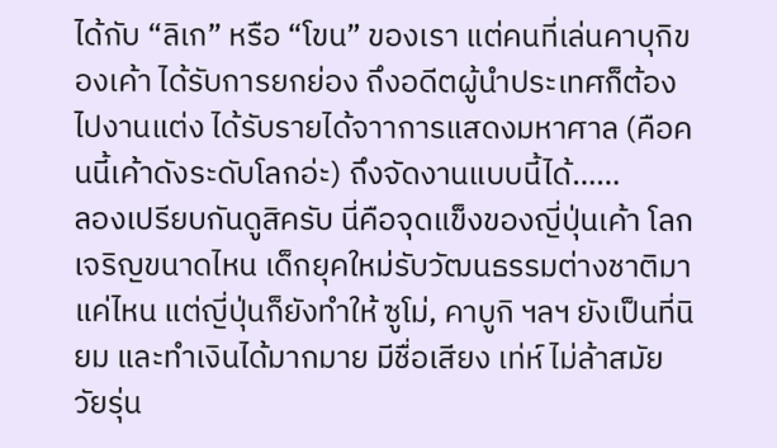ได้กับ “ลิเก” หรือ “โขน” ของเรา แต่คนที่เล่นคาบุกิของเค้า ได้รับการยกย่อง ถึงอดีตผู้นำประเทศก็ต้องไปงานแต่ง ได้รับรายได้จาาการแสดงมหาศาล (คือคนนี้เค้าดังระดับโลกอ่ะ) ถึงจัดงานแบบนี้ได้......
ลองเปรียบกันดูสิครับ นี่คือจุดแข็งของญี่ปุ่นเค้า โลกเจริญขนาดไหน เด็กยุคใหม่รับวัฒนธรรมต่างชาติมาแค่ไหน แต่ญี่ปุ่นก็ยังทำให้ ซูโม่, คาบูกิ ฯลฯ ยังเป็นที่นิยม และทำเงินได้มากมาย มีชื่อเสียง เท่ห์ ไม่ล้าสมัย วัยรุ่น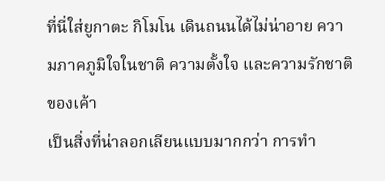ที่นี่ใส่ยูกาตะ กิโมโน เดินถนนได้ไม่น่าอาย ความภาคภูมิใจในชาติ ความตั้งใจ และความรักชาติของเค้า
เป็นสิ่งที่น่าลอกเลียนแบบมากกว่า การทำ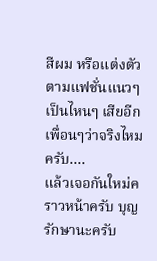สีผม หรือแต่งตัวตามแฟชั่นแนวๆ เป็นไหนๆ เสียอีก เพื่อนๆว่าจริงไหมครับ....
แล้วเจอกันใหม่คราวหน้าครับ บุญรักษานะครับ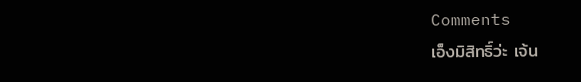Comments
เอ็งมิสิทธิ์ว่ะ เจ้น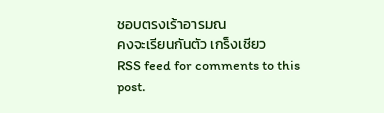ชอบตรงเร้าอารมณ
คงจะเรียนกันตัว เกร็งเชียว
RSS feed for comments to this post.